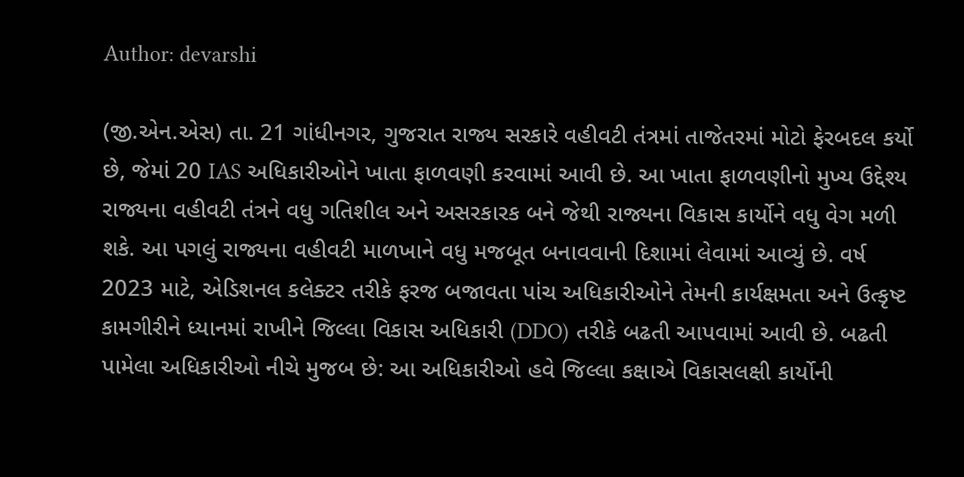Author: devarshi

(જી.એન.એસ) તા. 21 ગાંધીનગર, ગુજરાત રાજ્ય સરકારે વહીવટી તંત્રમાં તાજેતરમાં મોટો ફેરબદલ કર્યો છે, જેમાં 20 IAS અધિકારીઓને ખાતા ફાળવણી કરવામાં આવી છે. આ ખાતા ફાળવણીનો મુખ્ય ઉદ્દેશ્ય રાજ્યના વહીવટી તંત્રને વધુ ગતિશીલ અને અસરકારક બને જેથી રાજ્યના વિકાસ કાર્યોને વધુ વેગ મળી શકે. આ પગલું રાજ્યના વહીવટી માળખાને વધુ મજબૂત બનાવવાની દિશામાં લેવામાં આવ્યું છે. વર્ષ 2023 માટે, એડિશનલ કલેક્ટર તરીકે ફરજ બજાવતા પાંચ અધિકારીઓને તેમની કાર્યક્ષમતા અને ઉત્કૃષ્ટ કામગીરીને ધ્યાનમાં રાખીને જિલ્લા વિકાસ અધિકારી (DDO) તરીકે બઢતી આપવામાં આવી છે. બઢતી પામેલા અધિકારીઓ નીચે મુજબ છે: આ અધિકારીઓ હવે જિલ્લા કક્ષાએ વિકાસલક્ષી કાર્યોની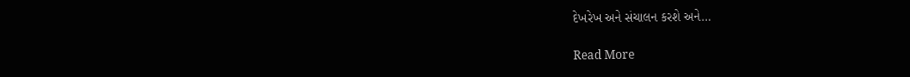દેખરેખ અને સંચાલન કરશે અને…

Read More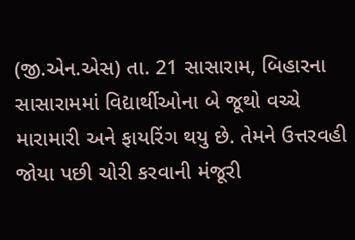(જી.એન.એસ) તા. 21 સાસારામ, બિહારના સાસારામમાં વિદ્યાર્થીઓના બે જૂથો વચ્ચે મારામારી અને ફાયરિંગ થયુ છે. તેમને ઉત્તરવહી જોયા પછી ચોરી કરવાની મંજૂરી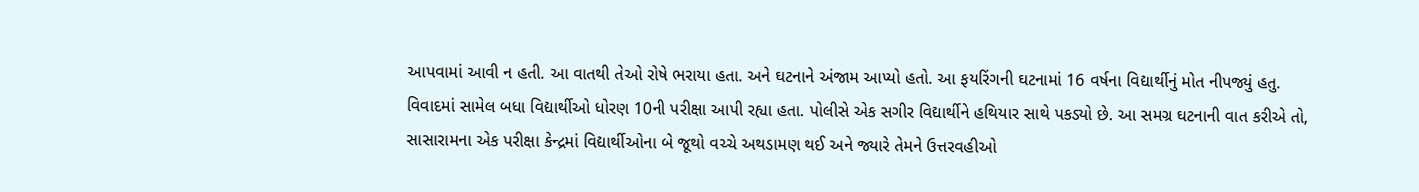આપવામાં આવી ન હતી. આ વાતથી તેઓ રોષે ભરાયા હતા. અને ઘટનાને અંજામ આપ્યો હતો. આ ફયરિંગની ઘટનામાં 16 વર્ષના વિદ્યાર્થીનું મોત નીપજ્યું હતુ. વિવાદમાં સામેલ બધા વિદ્યાર્થીઓ ધોરણ 10ની પરીક્ષા આપી રહ્યા હતા. પોલીસે એક સગીર વિદ્યાર્થીને હથિયાર સાથે પકડ્યો છે. આ સમગ્ર ઘટનાની વાત કરીએ તો, સાસારામના એક પરીક્ષા કેન્દ્રમાં વિદ્યાર્થીઓના બે જૂથો વચ્ચે અથડામણ થઈ અને જ્યારે તેમને ઉત્તરવહીઓ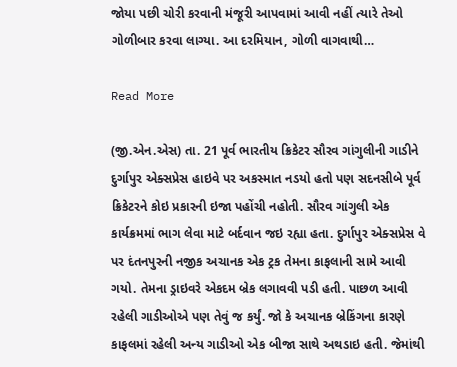જોયા પછી ચોરી કરવાની મંજૂરી આપવામાં આવી નહીં ત્યારે તેઓ ગોળીબાર કરવા લાગ્યા. આ દરમિયાન, ગોળી વાગવાથી…

Read More

(જી.એન.એસ) તા. 21 પૂર્વ ભારતીય ક્રિકેટર સૌરવ ગાંગુલીની ગાડીને દુર્ગાપુર એક્સપ્રેસ હાઇવે પર અકસ્માત નડયો હતો પણ સદનસીબે પૂર્વ ક્રિકેટરને કોઇ પ્રકારની ઇજા પહોંચી નહોતી. સૌરવ ગાંગુલી એક કાર્યક્રમમાં ભાગ લેવા માટે બર્દવાન જઇ રહ્યા હતા. દુર્ગાપુર એક્સપ્રેસ વે પર દંતનપુરની નજીક અચાનક એક ટ્રક તેમના કાફલાની સામે આવી ગયો. તેમના ડ્રાઇવરે એકદમ બ્રેક લગાવવી પડી હતી. પાછળ આવી રહેલી ગાડીઓએ પણ તેવું જ કર્યું. જો કે અચાનક બ્રેકિંગના કારણે કાફલમાં રહેલી અન્ય ગાડીઓ એક બીજા સાથે અથડાઇ હતી. જેમાંથી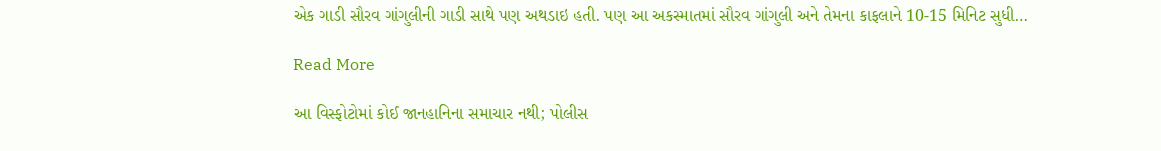એક ગાડી સૌરવ ગાંગુલીની ગાડી સાથે પણ અથડાઇ હતી. પણ આ અકસ્માતમાં સૌરવ ગાંગુલી અને તેમના કાફલાને 10-15 મિનિટ સુધી…

Read More

આ વિસ્ફોટોમાં કોઈ જાનહાનિના સમાચાર નથી; પોલીસ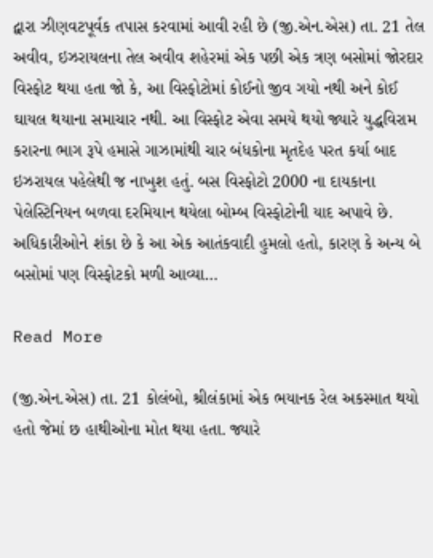દ્વારા ઝીણવટપૂર્વક તપાસ કરવામાં આવી રહી છે (જી.એન.એસ) તા. 21 તેલ અવીવ, ઇઝરાયલના તેલ અવીવ શહેરમાં એક પછી એક ત્રણ બસોમાં જોરદાર વિસ્ફોટ થયા હતા જો કે, આ વિસ્ફોટોમાં કોઈનો જીવ ગયો નથી અને કોઈ ઘાયલ થયાના સમાચાર નથી. આ વિસ્ફોટ એવા સમયે થયો જ્યારે યુદ્ધવિરામ કરારના ભાગ રૂપે હમાસે ગાઝામાંથી ચાર બંધકોના મૃતદેહ પરત કર્યા બાદ ઇઝરાયલ પહેલેથી જ નાખુશ હતું. બસ વિસ્ફોટો 2000 ના દાયકાના પેલેસ્ટિનિયન બળવા દરમિયાન થયેલા બોમ્બ વિસ્ફોટોની યાદ અપાવે છે. અધિકારીઓને શંકા છે કે આ એક આતંકવાદી હુમલો હતો, કારણ કે અન્ય બે બસોમાં પણ વિસ્ફોટકો મળી આવ્યા…

Read More

(જી.એન.એસ) તા. 21 કોલંબો, શ્રીલંકામાં એક ભયાનક રેલ અકસ્માત થયો હતો જેમાં છ હાથીઓના મોત થયા હતા. જ્યારે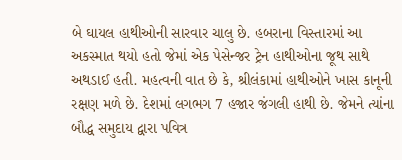બે ઘાયલ હાથીઓની સારવાર ચાલુ છે. હબરાના વિસ્તારમાં આ અકસ્માત થયો હતો જેમાં એક પેસેન્જર ટ્રેન હાથીઓના જૂથ સાથે અથડાઈ હતી. મહત્વની વાત છે કે, શ્રીલંકામાં હાથીઓને ખાસ કાનૂની રક્ષણ મળે છે. દેશમાં લગભગ 7 હજાર જંગલી હાથી છે. જેમને ત્યાંના બૌદ્ધ સમુદાય દ્વારા પવિત્ર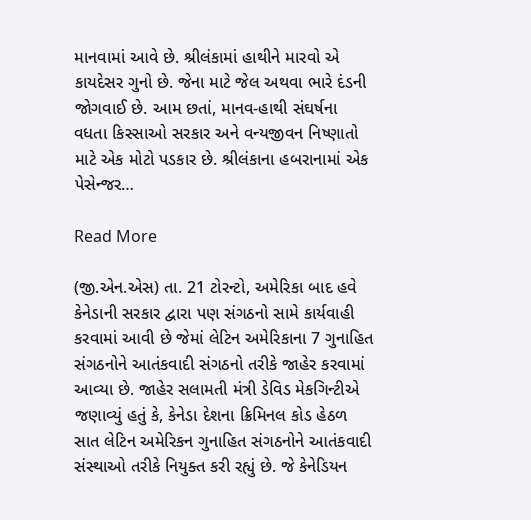માનવામાં આવે છે. શ્રીલંકામાં હાથીને મારવો એ કાયદેસર ગુનો છે. જેના માટે જેલ અથવા ભારે દંડની જોગવાઈ છે. આમ છતાં, માનવ-હાથી સંઘર્ષના વધતા કિસ્સાઓ સરકાર અને વન્યજીવન નિષ્ણાતો માટે એક મોટો પડકાર છે. શ્રીલંકાના હબરાનામાં એક પેસેન્જર…

Read More

(જી.એન.એસ) તા. 21 ટોરન્ટો, અમેરિકા બાદ હવે કેનેડાની સરકાર દ્વારા પણ સંગઠનો સામે કાર્યવાહી કરવામાં આવી છે જેમાં લેટિન અમેરિકાના 7 ગુનાહિત સંગઠનોને આતંકવાદી સંગઠનો તરીકે જાહેર કરવામાં આવ્યા છે. જાહેર સલામતી મંત્રી ડેવિડ મેકગિન્ટીએ જણાવ્યું હતું કે, કેનેડા દેશના ક્રિમિનલ કોડ હેઠળ સાત લેટિન અમેરિકન ગુનાહિત સંગઠનોને આતંકવાદી સંસ્થાઓ તરીકે નિયુક્ત કરી રહ્યું છે. જે કેનેડિયન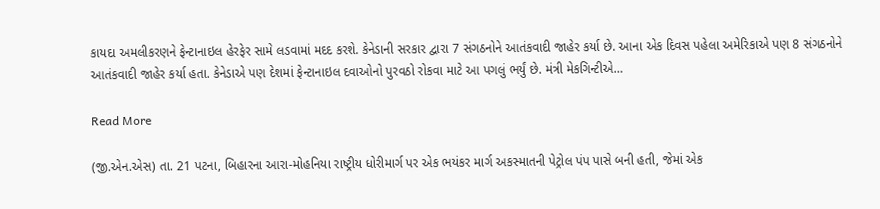કાયદા અમલીકરણને ફેન્ટાનાઇલ હેરફેર સામે લડવામાં મદદ કરશે. કેનેડાની સરકાર દ્વારા 7 સંગઠનોને આતંકવાદી જાહેર કર્યા છે. આના એક દિવસ પહેલા અમેરિકાએ પણ 8 સંગઠનોને આતંકવાદી જાહેર કર્યા હતા. કેનેડાએ પણ દેશમાં ફેન્ટાનાઇલ દવાઓનો પુરવઠો રોકવા માટે આ પગલું ભર્યું છે. મંત્રી મેકગિન્ટીએ…

Read More

(જી.એન.એસ) તા. 21 પટના, બિહારના આરા-મોહનિયા રાષ્ટ્રીય ધોરીમાર્ગ પર એક ભયંકર માર્ગ અકસ્માતની પેટ્રોલ પંપ પાસે બની હતી, જેમાં એક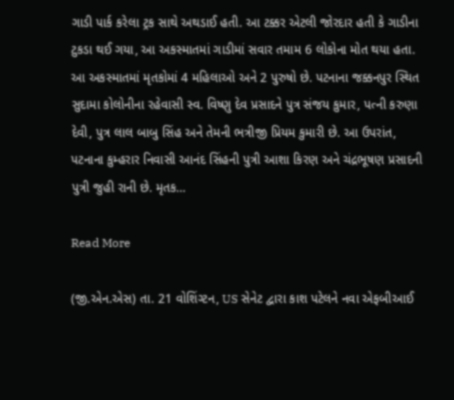ગાડી પાર્ક કરેલા ટ્રક સાથે અથડાઈ હતી. આ ટક્કર એટલી જોરદાર હતી કે ગાડીના ટુકડા થઈ ગયા, આ અકસ્માતમાં ગાડીમાં સવાર તમામ 6 લોકોના મોત થયા હતા. આ અકસ્માતમાં મૃતકોમાં 4 મહિલાઓ અને 2 પુરુષો છે. પટનાના જક્કનપુર સ્થિત સુદામા કોલોનીના રહેવાસી સ્વ. વિષ્ણુ દેવ પ્રસાદને પુત્ર સંજય કુમાર, પત્ની કરુણા દેવી, પુત્ર લાલ બાબુ સિંહ અને તેમની ભત્રીજી પ્રિયમ કુમારી છે. આ ઉપરાંત, પટનાના કુમ્હરાર નિવાસી આનંદ સિંહની પુત્રી આશા કિરણ અને ચંદ્રભૂષણ પ્રસાદની પુત્રી જુહી રાની છે. મૃતક…

Read More

(જી.એન.એસ) તા. 21 વોશિંગ્ટન, US સેનેટ દ્વારા કાશ પટેલને નવા એફબીઆઈ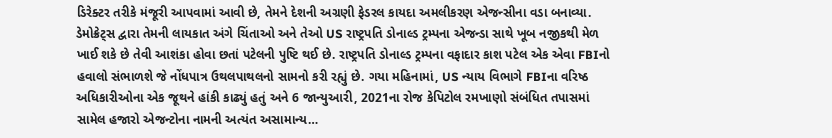ડિરેક્ટર તરીકે મંજૂરી આપવામાં આવી છે, તેમને દેશની અગ્રણી ફેડરલ કાયદા અમલીકરણ એજન્સીના વડા બનાવ્યા. ડેમોક્રેટ્સ દ્વારા તેમની લાયકાત અંગે ચિંતાઓ અને તેઓ US રાષ્ટ્રપતિ ડોનાલ્ડ ટ્રમ્પના એજન્ડા સાથે ખૂબ નજીકથી મેળ ખાઈ શકે છે તેવી આશંકા હોવા છતાં પટેલની પુષ્ટિ થઈ છે. રાષ્ટ્રપતિ ડોનાલ્ડ ટ્રમ્પના વફાદાર કાશ પટેલ એક એવા FBIનો હવાલો સંભાળશે જે નોંધપાત્ર ઉથલપાથલનો સામનો કરી રહ્યું છે. ગયા મહિનામાં, US ન્યાય વિભાગે FBIના વરિષ્ઠ અધિકારીઓના એક જૂથને હાંકી કાઢ્યું હતું અને 6 જાન્યુઆરી, 2021ના રોજ કેપિટોલ રમખાણો સંબંધિત તપાસમાં સામેલ હજારો એજન્ટોના નામની અત્યંત અસામાન્ય…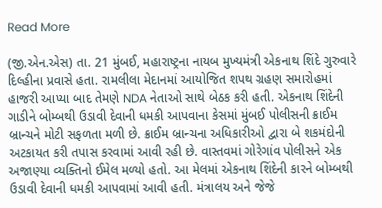Read More

(જી.એન.એસ) તા. 21 મુંબઈ, મહારાષ્ટ્રના નાયબ મુખ્યમંત્રી એકનાથ શિંદે ગુરુવારે દિલ્હીના પ્રવાસે હતા. રામલીલા મેદાનમાં આયોજિત શપથ ગ્રહણ સમારોહમાં હાજરી આપ્યા બાદ તેમણે NDA નેતાઓ સાથે બેઠક કરી હતી. એકનાથ શિંદેની ગાડીને બોમ્બથી ઉડાવી દેવાની ધમકી આપવાના કેસમાં મુંબઈ પોલીસની ક્રાઈમ બ્રાન્ચને મોટી સફળતા મળી છે. ક્રાઈમ બ્રાન્ચના અધિકારીઓ દ્વારા બે શકમંદોની અટકાયત કરી તપાસ કરવામાં આવી રહી છે. વાસ્તવમાં ગોરેગાંવ પોલીસને એક અજાણ્યા વ્યક્તિનો ઈમેલ મળ્યો હતો. આ મેલમાં એકનાથ શિંદેની કારને બોમ્બથી ઉડાવી દેવાની ધમકી આપવામાં આવી હતી. મંત્રાલય અને જેજે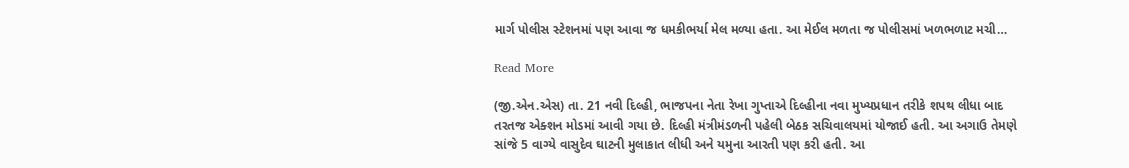માર્ગ પોલીસ સ્ટેશનમાં પણ આવા જ ધમકીભર્યા મેલ મળ્યા હતા. આ મેઈલ મળતા જ પોલીસમાં ખળભળાટ મચી…

Read More

(જી.એન.એસ) તા. 21 નવી દિલ્હી, ભાજપના નેતા રેખા ગુપ્તાએ દિલ્હીના નવા મુખ્યપ્રધાન તરીકે શપથ લીધા બાદ તરતજ એક્શન મોડમાં આવી ગયા છે. દિલ્હી મંત્રીમંડળની પહેલી બેઠક સચિવાલયમાં યોજાઈ હતી. આ અગાઉ તેમણે સાંજે 5 વાગ્યે વાસુદેવ ઘાટની મુલાકાત લીધી અને યમુના આરતી પણ કરી હતી. આ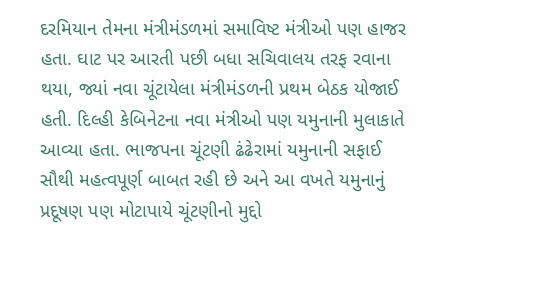દરમિયાન તેમના મંત્રીમંડળમાં સમાવિષ્ટ મંત્રીઓ પણ હાજર હતા. ઘાટ પર આરતી પછી બધા સચિવાલય તરફ રવાના થયા, જ્યાં નવા ચૂંટાયેલા મંત્રીમંડળની પ્રથમ બેઠક યોજાઈ હતી. દિલ્હી કેબિનેટના નવા મંત્રીઓ પણ યમુનાની મુલાકાતે આવ્યા હતા. ભાજપના ચૂંટણી ઢંઢેરામાં યમુનાની સફાઈ સૌથી મહત્વપૂર્ણ બાબત રહી છે અને આ વખતે યમુનાનું પ્રદૂષણ પણ મોટાપાયે ચૂંટણીનો મુદ્દો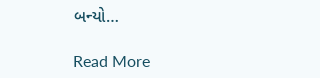બન્યો…

Read More